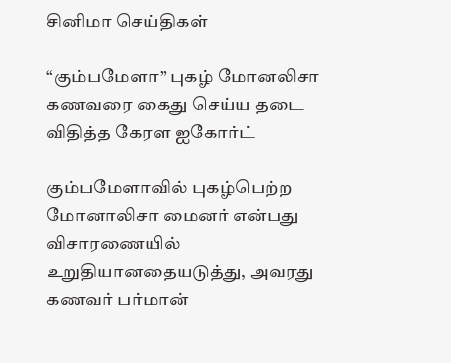சினிமா செய்திகள்

“கும்பமேளா” புகழ் மோனலிசா கணவரை கைது செய்ய தடை விதித்த கேரள ஐகோர்ட்

கும்பமேளாவில் புகழ்பெற்ற மோனாலிசா மைனர் என்பது விசாரணையில் உறுதியானதையடுத்து, அவரது கணவர் பர்மான்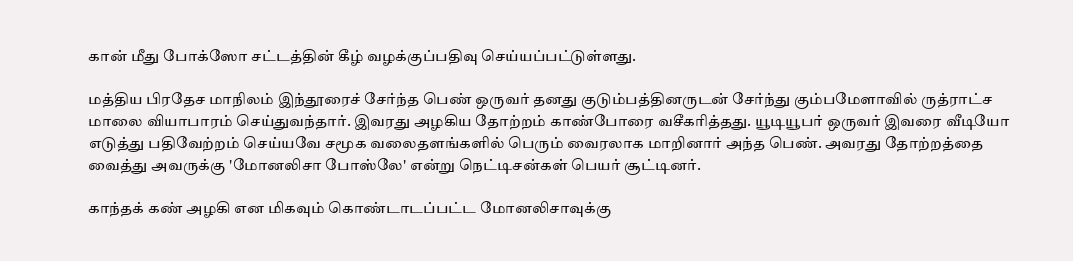கான் மீது போக்ஸோ சட்டத்தின் கீழ் வழக்குப்பதிவு செய்யப்பட்டுள்ளது.

மத்திய பிரதேச மாநிலம் இந்தூரைச் சேர்ந்த பெண் ஒருவர் தனது குடும்பத்தினருடன் சேர்ந்து கும்பமேளாவில் ருத்ராட்ச மாலை வியாபாரம் செய்துவந்தார். இவரது அழகிய தோற்றம் காண்போரை வசீகரித்தது. யூடியூபர் ஒருவர் இவரை வீடியோ எடுத்து பதிவேற்றம் செய்யவே சமூக வலைதளங்களில் பெரும் வைரலாக மாறினார் அந்த பெண். அவரது தோற்றத்தை வைத்து அவருக்கு 'மோனலிசா போஸ்லே' என்று நெட்டிசன்கள் பெயர் சூட்டினர்.

காந்தக் கண் அழகி என மிகவும் கொண்டாடப்பட்ட மோனலிசாவுக்கு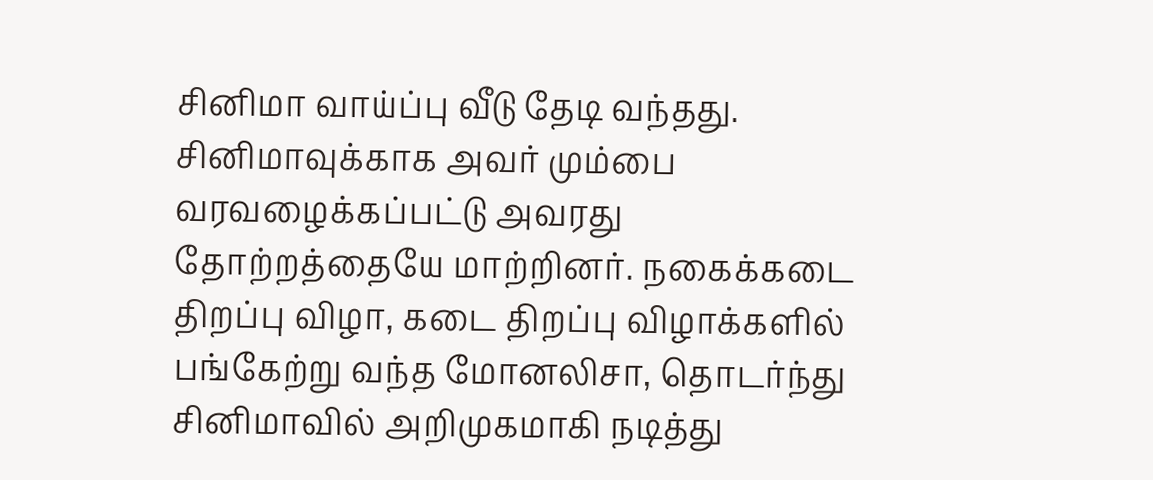சினிமா வாய்ப்பு வீடு தேடி வந்தது. சினிமாவுக்காக அவர் மும்பை வரவழைக்கப்பட்டு அவரது தோற்றத்தையே மாற்றினர். நகைக்கடை திறப்பு விழா, கடை திறப்பு விழாக்களில் பங்கேற்று வந்த மோனலிசா, தொடர்ந்து சினிமாவில் அறிமுகமாகி நடித்து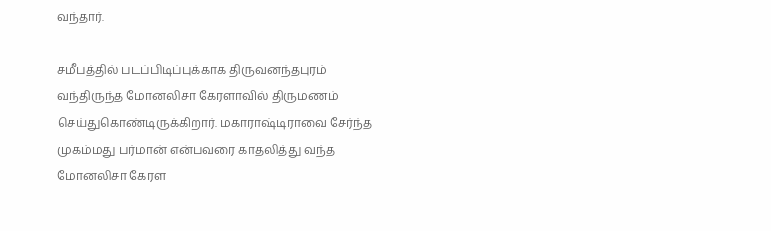வந்தார்.

சமீபத்தில் படப்பிடிப்புக்காக திருவனந்தபுரம் வந்திருந்த மோனலிசா கேரளாவில் திருமணம் செய்துகொண்டிருக்கிறார். மகாராஷ்டிராவை சேர்ந்த முகம்மது பர்மான் என்பவரை காதலித்து வந்த மோனலிசா கேரள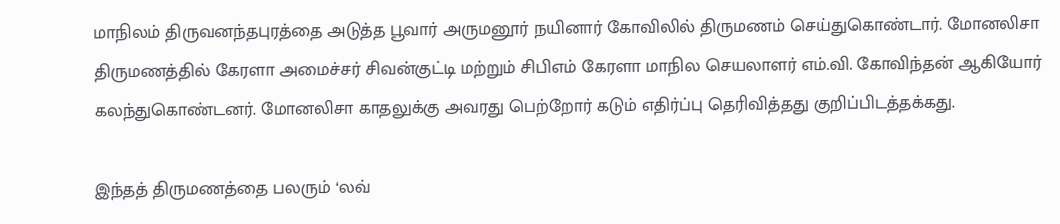மாநிலம் திருவனந்தபுரத்தை அடுத்த பூவார் அருமனூர் நயினார் கோவிலில் திருமணம் செய்துகொண்டார். மோனலிசா திருமணத்தில் கேரளா அமைச்சர் சிவன்குட்டி மற்றும் சிபிஎம் கேரளா மாநில செயலாளர் எம்.வி. கோவிந்தன் ஆகியோர் கலந்துகொண்டனர். மோனலிசா காதலுக்கு அவரது பெற்றோர் கடும் எதிர்ப்பு தெரிவித்தது குறிப்பிடத்தக்கது.

இந்தத் திருமணத்தை பலரும் ‘லவ்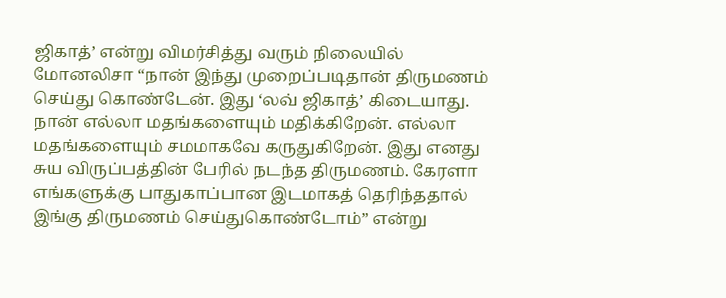ஜிகாத்’ என்று விமர்சித்து வரும் நிலையில் மோனலிசா “நான் இந்து முறைப்படிதான் திருமணம் செய்து கொண்டேன். இது ‘லவ் ஜிகாத்’ கிடையாது. நான் எல்லா மதங்களையும் மதிக்கிறேன். எல்லா மதங்களையும் சமமாகவே கருதுகிறேன். இது எனது சுய விருப்பத்தின் பேரில் நடந்த திருமணம். கேரளா எங்களுக்கு பாதுகாப்பான இடமாகத் தெரிந்ததால் இங்கு திருமணம் செய்துகொண்டோம்” என்று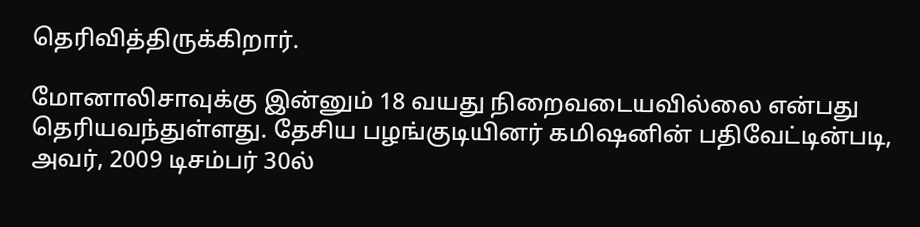தெரிவித்திருக்கிறார்.

மோனாலிசாவுக்கு இன்னும் 18 வயது நிறைவடையவில்லை என்பது தெரியவந்துள்ளது. தேசிய பழங்குடியினர் கமிஷனின் பதிவேட்டின்படி, அவர், 2009 டிசம்பர் 30ல்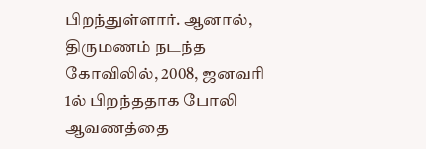பிறந்துள்ளார். ஆனால், திருமணம் நடந்த கோவிலில், 2008, ஜனவரி 1ல் பிறந்ததாக போலி ஆவணத்தை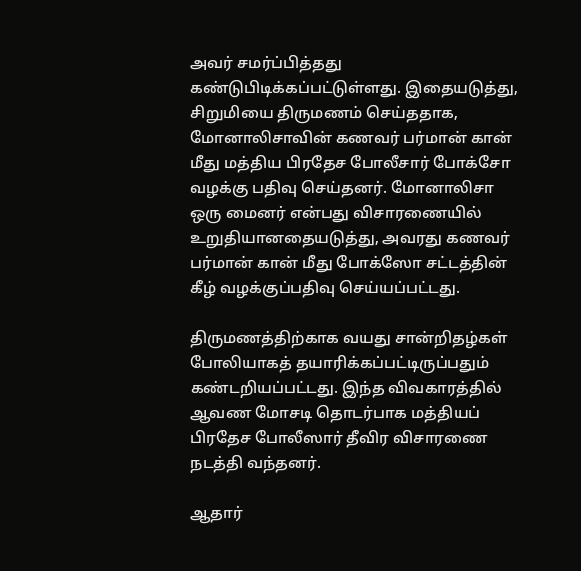அவர் சமர்ப்பித்தது கண்டுபிடிக்கப்பட்டுள்ளது. இதையடுத்து, சிறுமியை திருமணம் செய்ததாக, மோனாலிசாவின் கணவர் பர்மான் கான் மீது மத்திய பிரதேச போலீசார் போக்சோ வழக்கு பதிவு செய்தனர். மோனாலிசா ஒரு மைனர் என்பது விசாரணையில் உறுதியானதையடுத்து, அவரது கணவர் பர்மான் கான் மீது போக்ஸோ சட்டத்தின் கீழ் வழக்குப்பதிவு செய்யப்பட்டது.

திருமணத்திற்காக வயது சான்றிதழ்கள் போலியாகத் தயாரிக்கப்பட்டிருப்பதும் கண்டறியப்பட்டது. இந்த விவகாரத்தில் ஆவண மோசடி தொடர்பாக மத்தியப் பிரதேச போலீஸார் தீவிர விசாரணை நடத்தி வந்தனர்.

ஆதார்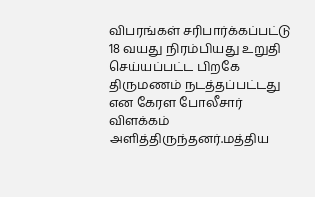விபரங்கள் சரிபார்க்கப்பட்டு 18 வயது நிரம்பியது உறுதி செய்யப்பட்ட பிறகே திருமணம் நடத்தப்பட்டது என கேரள போலீசார் விளக்கம் அளித்திருந்தனர்.மத்திய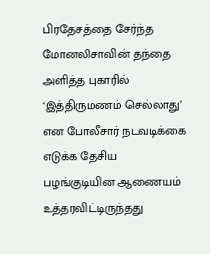பிரதேசத்தை சேர்ந்த மோனலிசாவின் தந்தை அளித்த புகாரில் ‘இத்திருமணம் செல்லாது’ என போலீசார் நடவடிக்கை எடுக்க தேசிய பழங்குடியின ஆணையம் உத்தரவிட்டிருந்தது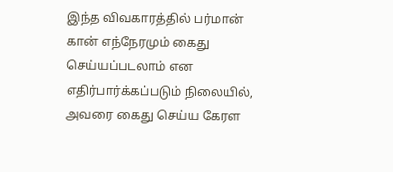இந்த விவகாரத்தில் பர்மான் கான் எந்நேரமும் கைது செய்யப்படலாம் என எதிர்பார்க்கப்படும் நிலையில், அவரை கைது செய்ய கேரள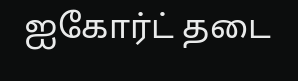ஐகோர்ட் தடை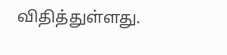விதித்துள்ளது.